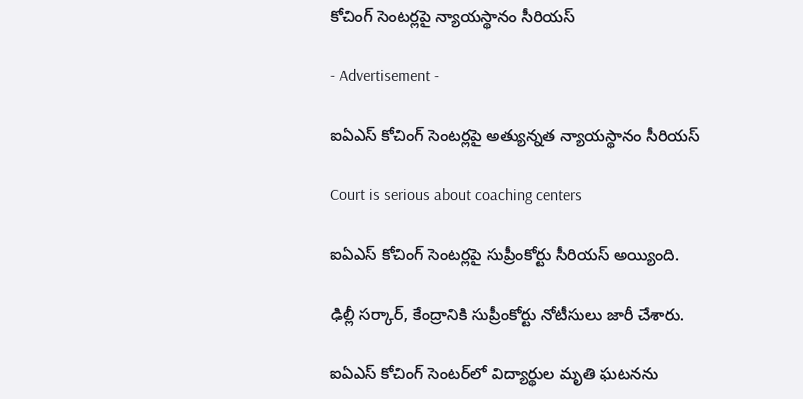కోచింగ్ సెంటర్లపై న్యాయస్థానం సీరియస్

- Advertisement -

ఐఏఎస్ కోచింగ్ సెంటర్లపై అత్యున్నత న్యాయస్థానం సీరియస్

Court is serious about coaching centers

ఐఏఎస్‌ కోచింగ్‌ సెంటర్లపై సుప్రీంకోర్టు సీరియస్‌ అయ్యింది.

ఢిల్లీ సర్కార్, కేంద్రానికి సుప్రీంకోర్టు నోటీసులు జారీ చేశారు.

ఐఏఎస్‌ కోచింగ్‌ సెంటర్‌లో విద్యార్థుల మృతి ఘటనను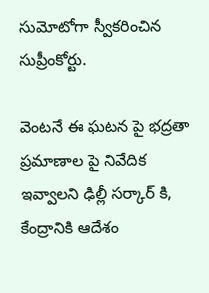సుమోటోగా స్వీకరించిన సుప్రీంకోర్టు.

వెంటనే ఈ ఘటన పై భద్రతా ప్రమాణాల పై నివేదిక ఇవ్వాలని ఢిల్లీ సర్కార్ కి, కేంద్రానికి ఆదేశం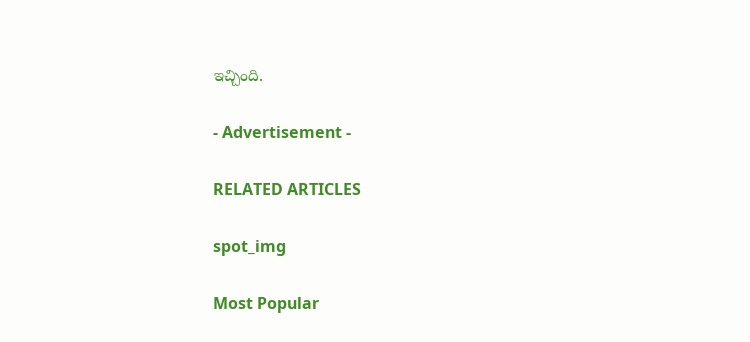ఇచ్చింది.

- Advertisement -

RELATED ARTICLES

spot_img

Most Popular